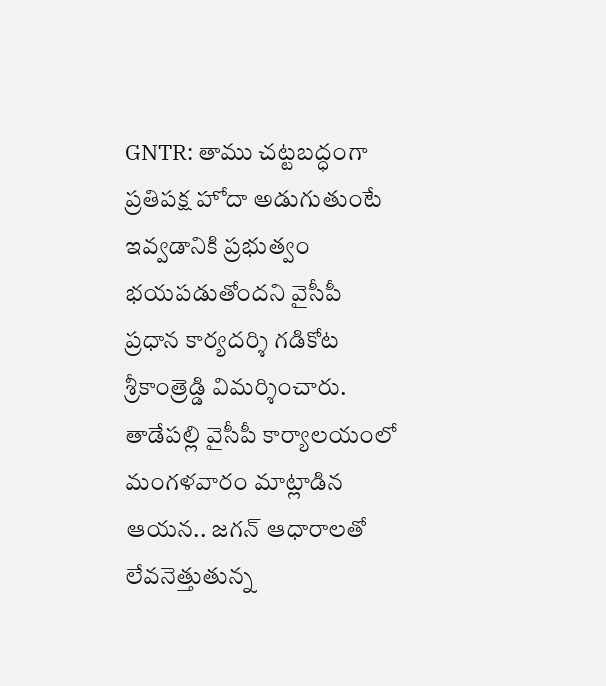GNTR: తాము చట్టబద్ధంగా ప్రతిపక్ష హోదా అడుగుతుంటే ఇవ్వడానికి ప్రభుత్వం భయపడుతోందని వైసీపీ ప్రధాన కార్యదర్శి గడికోట శ్రీకాంత్రెడ్డి విమర్శించారు. తాడేపల్లి వైసీపీ కార్యాలయంలో మంగళవారం మాట్లాడిన ఆయన.. జగన్ ఆధారాలతో లేవనెత్తుతున్న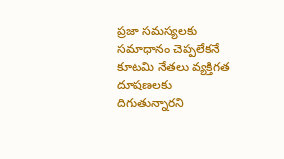ప్రజా సమస్యలకు సమాధానం చెప్పలేకనే కూటమి నేతలు వ్యక్తిగత దూషణలకు దిగుతున్నారని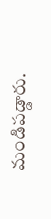మండిపడ్డారు.